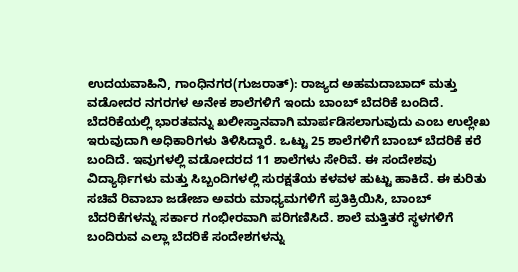ಉದಯವಾಹಿನಿ, ಗಾಂಧಿನಗರ(ಗುಜರಾತ್): ರಾಜ್ಯದ ಅಹಮದಾಬಾದ್ ಮತ್ತು ವಡೋದರ ನಗರಗಳ ಅನೇಕ ಶಾಲೆಗಳಿಗೆ ಇಂದು ಬಾಂಬ್ ಬೆದರಿಕೆ ಬಂದಿದೆ. ಬೆದರಿಕೆಯಲ್ಲಿ ಭಾರತವನ್ನು ಖಲೀಸ್ತಾನವಾಗಿ ಮಾರ್ಪಡಿಸಲಾಗುವುದು ಎಂಬ ಉಲ್ಲೇಖ ಇರುವುದಾಗಿ ಅಧಿಕಾರಿಗಳು ತಿಳಿಸಿದ್ದಾರೆ. ಒಟ್ಟು 25 ಶಾಲೆಗಳಿಗೆ ಬಾಂಬ್ ಬೆದರಿಕೆ ಕರೆ ಬಂದಿದೆ. ಇವುಗಳಲ್ಲಿ ವಡೋದರದ 11 ಶಾಲೆಗಳು ಸೇರಿವೆ. ಈ ಸಂದೇಶವು ವಿದ್ಯಾರ್ಥಿಗಳು ಮತ್ತು ಸಿಬ್ಬಂದಿಗಳಲ್ಲಿ ಸುರಕ್ಷತೆಯ ಕಳವಳ ಹುಟ್ಟು ಹಾಕಿದೆ. ಈ ಕುರಿತು ಸಚಿವೆ ರಿವಾಬಾ ಜಡೇಜಾ ಅವರು ಮಾಧ್ಯಮಗಳಿಗೆ ಪ್ರತಿಕ್ರಿಯಿಸಿ, ಬಾಂಬ್ ಬೆದರಿಕೆಗಳನ್ನು ಸರ್ಕಾರ ಗಂಭೀರವಾಗಿ ಪರಿಗಣಿಸಿದೆ. ಶಾಲೆ ಮತ್ತಿತರೆ ಸ್ಥಳಗಳಿಗೆ ಬಂದಿರುವ ಎಲ್ಲಾ ಬೆದರಿಕೆ ಸಂದೇಶಗಳನ್ನು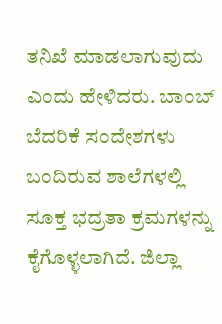ತನಿಖೆ ಮಾಡಲಾಗುವುದು ಎಂದು ಹೇಳಿದರು. ಬಾಂಬ್ ಬೆದರಿಕೆ ಸಂದೇಶಗಳು ಬಂದಿರುವ ಶಾಲೆಗಳಲ್ಲಿ ಸೂಕ್ತ ಭದ್ರತಾ ಕ್ರಮಗಳನ್ನು ಕೈಗೊಳ್ಳಲಾಗಿದೆ. ಜಿಲ್ಲಾ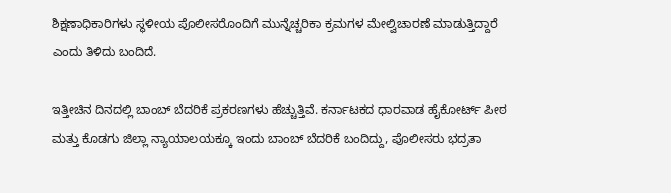ಶಿಕ್ಷಣಾಧಿಕಾರಿಗಳು ಸ್ಥಳೀಯ ಪೊಲೀಸರೊಂದಿಗೆ ಮುನ್ನೆಚ್ಚರಿಕಾ ಕ್ರಮಗಳ ಮೇಲ್ವಿಚಾರಣೆ ಮಾಡುತ್ತಿದ್ದಾರೆ ಎಂದು ತಿಳಿದು ಬಂದಿದೆ.

ಇತ್ತೀಚಿನ ದಿನದಲ್ಲಿ ಬಾಂಬ್ ಬೆದರಿಕೆ ಪ್ರಕರಣಗಳು ಹೆಚ್ಚುತ್ತಿವೆ. ಕರ್ನಾಟಕದ ಧಾರವಾಡ ಹೈಕೋರ್ಟ್ ಪೀಠ ಮತ್ತು ಕೊಡಗು ಜಿಲ್ಲಾ ನ್ಯಾಯಾಲಯಕ್ಕೂ ಇಂದು ಬಾಂಬ್ ಬೆದರಿಕೆ ಬಂದಿದ್ದು, ಪೊಲೀಸರು ಭದ್ರತಾ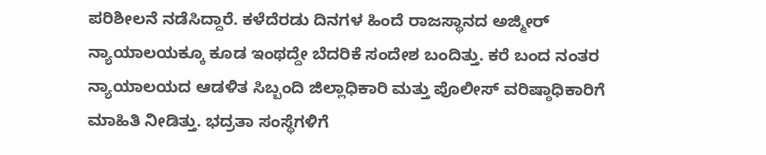ಪರಿಶೀಲನೆ ನಡೆಸಿದ್ದಾರೆ. ಕಳೆದೆರಡು ದಿನಗಳ ಹಿಂದೆ ರಾಜಸ್ಥಾನದ ಅಜ್ಮೀರ್ ನ್ಯಾಯಾಲಯಕ್ಕೂ ಕೂಡ ಇಂಥದ್ದೇ ಬೆದರಿಕೆ ಸಂದೇಶ ಬಂದಿತ್ತು. ಕರೆ ಬಂದ ನಂತರ ನ್ಯಾಯಾಲಯದ ಆಡಳಿತ ಸಿಬ್ಬಂದಿ ಜಿಲ್ಲಾಧಿಕಾರಿ ಮತ್ತು ಪೊಲೀಸ್ ವರಿಷ್ಠಾಧಿಕಾರಿಗೆ ಮಾಹಿತಿ ನೀಡಿತ್ತು. ಭದ್ರತಾ ಸಂಸ್ಥೆಗಳಿಗೆ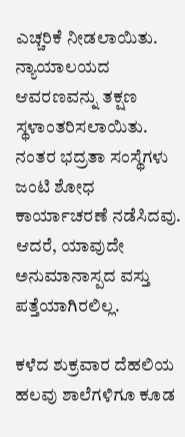ಎಚ್ಚರಿಕೆ ನೀಡಲಾಯಿತು. ನ್ಯಾಯಾಲಯದ ಆವರಣವನ್ನು ತಕ್ಷಣ ಸ್ಥಳಾಂತರಿಸಲಾಯಿತು. ನಂತರ ಭದ್ರತಾ ಸಂಸ್ಥೆಗಳು ಜಂಟಿ ಶೋಧ ಕಾರ್ಯಾಚರಣೆ ನಡೆಸಿದವು. ಆದರೆ, ಯಾವುದೇ ಅನುಮಾನಾಸ್ಪದ ವಸ್ತು ಪತ್ತೆಯಾಗಿರಲಿಲ್ಲ.

ಕಳೆದ ಶುಕ್ರವಾರ ದೆಹಲಿಯ ಹಲವು ಶಾಲೆಗಳಿಗೂ ಕೂಡ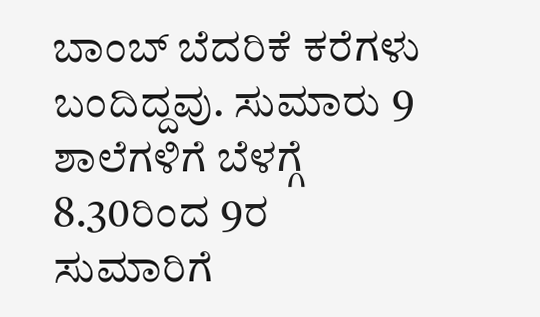ಬಾಂಬ್ ಬೆದರಿಕೆ ಕರೆಗಳು ಬಂದಿದ್ದವು. ಸುಮಾರು 9 ಶಾಲೆಗಳಿಗೆ ಬೆಳಗ್ಗೆ 8.30ರಿಂದ 9ರ ಸುಮಾರಿಗೆ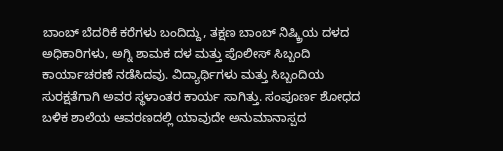ಬಾಂಬ್ ಬೆದರಿಕೆ ಕರೆಗಳು ಬಂದಿದ್ದು, ತಕ್ಷಣ ಬಾಂಬ್ ನಿಷ್ಕ್ರಿಯ ದಳದ ಅಧಿಕಾರಿಗಳು, ಅಗ್ನಿ ಶಾಮಕ ದಳ ಮತ್ತು ಪೊಲೀಸ್ ಸಿಬ್ಬಂದಿ ಕಾರ್ಯಾಚರಣೆ ನಡೆಸಿದವು. ವಿದ್ಯಾರ್ಥಿಗಳು ಮತ್ತು ಸಿಬ್ಬಂದಿಯ ಸುರಕ್ಷತೆಗಾಗಿ ಅವರ ಸ್ಥಳಾಂತರ ಕಾರ್ಯ ಸಾಗಿತ್ತು. ಸಂಪೂರ್ಣ ಶೋಧದ ಬಳಿಕ ಶಾಲೆಯ ಆವರಣದಲ್ಲಿ ಯಾವುದೇ ಅನುಮಾನಾಸ್ಪದ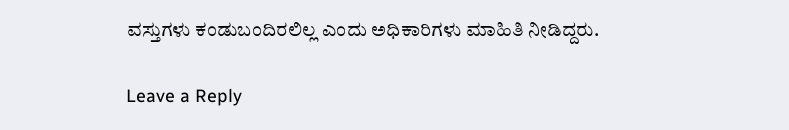ವಸ್ತುಗಳು ಕಂಡುಬಂದಿರಲಿಲ್ಲ ಎಂದು ಅಧಿಕಾರಿಗಳು ಮಾಹಿತಿ ನೀಡಿದ್ದರು.

Leave a Reply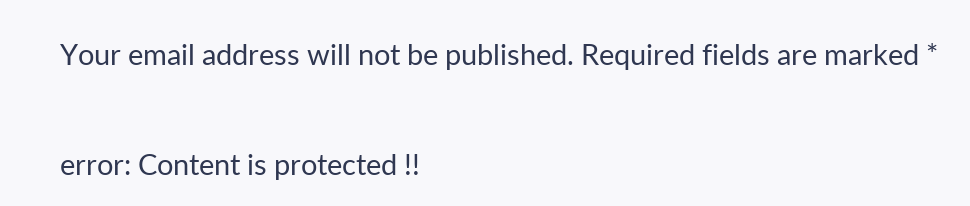Your email address will not be published. Required fields are marked *

error: Content is protected !!